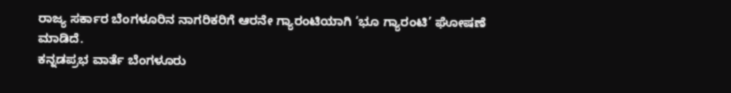ರಾಜ್ಯ ಸರ್ಕಾರ ಬೆಂಗಳೂರಿನ ನಾಗರಿಕರಿಗೆ ಆರನೇ ಗ್ಯಾರಂಟಿಯಾಗಿ ‘ಭೂ ಗ್ಯಾರಂಟಿ’ ಘೋಷಣೆ ಮಾಡಿದೆ.
ಕನ್ನಡಪ್ರಭ ವಾರ್ತೆ ಬೆಂಗಳೂರು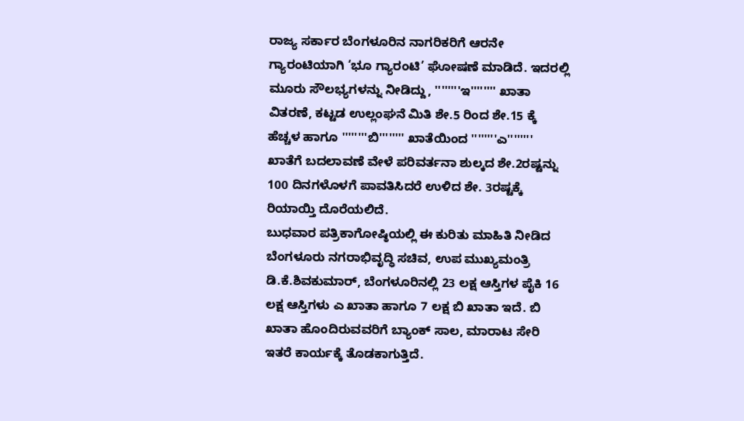ರಾಜ್ಯ ಸರ್ಕಾರ ಬೆಂಗಳೂರಿನ ನಾಗರಿಕರಿಗೆ ಆರನೇ ಗ್ಯಾರಂಟಿಯಾಗಿ ‘ಭೂ ಗ್ಯಾರಂಟಿ’ ಘೋಷಣೆ ಮಾಡಿದೆ. ಇದರಲ್ಲಿ ಮೂರು ಸೌಲಭ್ಯಗಳನ್ನು ನೀಡಿದ್ದು, ''''''''ಇ'''''''' ಖಾತಾ ವಿತರಣೆ, ಕಟ್ಟಡ ಉಲ್ಲಂಘನೆ ಮಿತಿ ಶೇ.5 ರಿಂದ ಶೇ.15 ಕ್ಕೆ ಹೆಚ್ಚಳ ಹಾಗೂ ''''''''ಬಿ'''''''' ಖಾತೆಯಿಂದ ''''''''ಎ'''''''' ಖಾತೆಗೆ ಬದಲಾವಣೆ ವೇಳೆ ಪರಿವರ್ತನಾ ಶುಲ್ಕದ ಶೇ.2ರಷ್ಟನ್ನು 100 ದಿನಗಳೊಳಗೆ ಪಾವತಿಸಿದರೆ ಉಳಿದ ಶೇ. 3ರಷ್ಟಕ್ಕೆ ರಿಯಾಯ್ತಿ ದೊರೆಯಲಿದೆ.
ಬುಧವಾರ ಪತ್ರಿಕಾಗೋಷ್ಠಿಯಲ್ಲಿ ಈ ಕುರಿತು ಮಾಹಿತಿ ನೀಡಿದ ಬೆಂಗಳೂರು ನಗರಾಭಿವೃದ್ಧಿ ಸಚಿವ, ಉಪ ಮುಖ್ಯಮಂತ್ರಿ ಡಿ.ಕೆ.ಶಿವಕುಮಾರ್, ಬೆಂಗಳೂರಿನಲ್ಲಿ 23 ಲಕ್ಷ ಆಸ್ತಿಗಳ ಪೈಕಿ 16 ಲಕ್ಷ ಆಸ್ತಿಗಳು ಎ ಖಾತಾ ಹಾಗೂ 7 ಲಕ್ಷ ಬಿ ಖಾತಾ ಇದೆ. ಬಿ ಖಾತಾ ಹೊಂದಿರುವವರಿಗೆ ಬ್ಯಾಂಕ್ ಸಾಲ, ಮಾರಾಟ ಸೇರಿ ಇತರೆ ಕಾರ್ಯಕ್ಕೆ ತೊಡಕಾಗುತ್ತಿದೆ.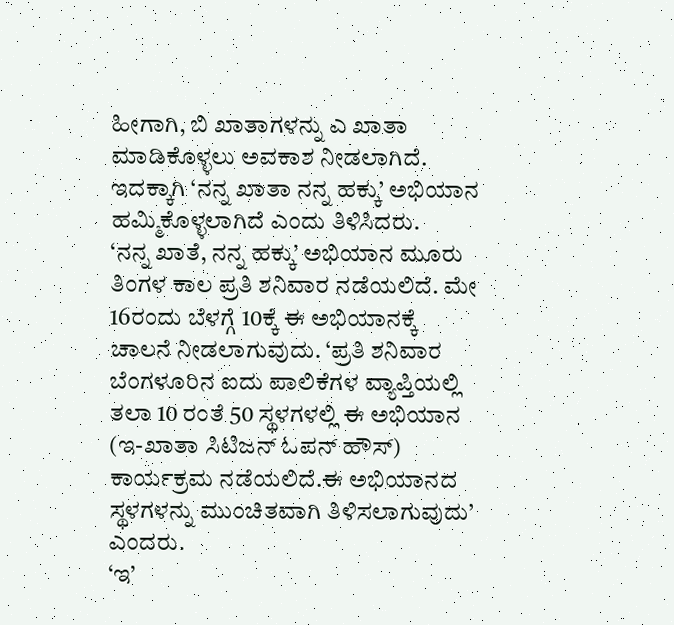ಹೀಗಾಗಿ, ಬಿ ಖಾತಾಗಳನ್ನು ಎ ಖಾತಾ ಮಾಡಿಕೊಳ್ಳಲು ಅವಕಾಶ ನೀಡಲಾಗಿದೆ. ಇದಕ್ಕಾಗಿ ‘ನನ್ನ ಖಾತಾ ನನ್ನ ಹಕ್ಕು’ ಅಭಿಯಾನ ಹಮ್ಮಿಕೊಳ್ಳಲಾಗಿದೆ ಎಂದು ತಿಳಿಸಿದರು.
‘ನನ್ನ ಖಾತೆ, ನನ್ನ ಹಕ್ಕು’ ಅಭಿಯಾನ ಮೂರು ತಿಂಗಳ ಕಾಲ ಪ್ರತಿ ಶನಿವಾರ ನಡೆಯಲಿದೆ. ಮೇ 16ರಂದು ಬೆಳಗ್ಗೆ 10ಕ್ಕೆ ಈ ಅಭಿಯಾನಕ್ಕೆ ಚಾಲನೆ ನೀಡಲಾಗುವುದು. ‘ಪ್ರತಿ ಶನಿವಾರ ಬೆಂಗಳೂರಿನ ಐದು ಪಾಲಿಕೆಗಳ ವ್ಯಾಪ್ತಿಯಲ್ಲಿ ತಲಾ 10 ರಂತೆ 50 ಸ್ಥಳಗಳಲ್ಲಿ ಈ ಅಭಿಯಾನ (ಇ-ಖಾತಾ ಸಿಟಿಜನ್ ಓಪನ್ ಹೌಸ್) ಕಾರ್ಯಕ್ರಮ ನಡೆಯಲಿದೆ.ಈ ಅಭಿಯಾನದ ಸ್ಥಳಗಳನ್ನು ಮುಂಚಿತವಾಗಿ ತಿಳಿಸಲಾಗುವುದು’ ಎಂದರು.
‘ಇ’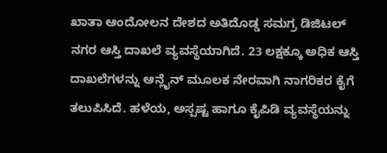ಖಾತಾ ಆಂದೋಲನ ದೇಶದ ಅತಿದೊಡ್ಡ ಸಮಗ್ರ ಡಿಜಿಟಲ್ ನಗರ ಆಸ್ತಿ ದಾಖಲೆ ವ್ಯವಸ್ಥೆಯಾಗಿದೆ. 23 ಲಕ್ಷಕ್ಕೂ ಅಧಿಕ ಆಸ್ತಿ ದಾಖಲೆಗಳನ್ನು ಆನ್ಲೈನ್ ಮೂಲಕ ನೇರವಾಗಿ ನಾಗರಿಕರ ಕೈಗೆ ತಲುಪಿಸಿದೆ. ಹಳೆಯ, ಅಸ್ಪಷ್ಟ ಹಾಗೂ ಕೈಪಿಡಿ ವ್ಯವಸ್ಥೆಯನ್ನು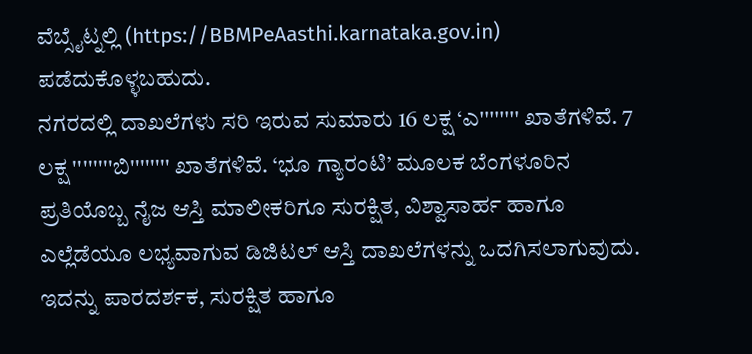ವೆಬ್ಸೈಟ್ನಲ್ಲಿ (https://BBMPeAasthi.karnataka.gov.in) ಪಡೆದುಕೊಳ್ಳಬಹುದು.
ನಗರದಲ್ಲಿ ದಾಖಲೆಗಳು ಸರಿ ಇರುವ ಸುಮಾರು 16 ಲಕ್ಷ ‘ಎ'''''''' ಖಾತೆಗಳಿವೆ. 7 ಲಕ್ಷ ''''''''ಬಿ'''''''' ಖಾತೆಗಳಿವೆ. ‘ಭೂ ಗ್ಯಾರಂಟಿ’ ಮೂಲಕ ಬೆಂಗಳೂರಿನ ಪ್ರತಿಯೊಬ್ಬ ನೈಜ ಆಸ್ತಿ ಮಾಲೀಕರಿಗೂ ಸುರಕ್ಷಿತ, ವಿಶ್ವಾಸಾರ್ಹ ಹಾಗೂ ಎಲ್ಲೆಡೆಯೂ ಲಭ್ಯವಾಗುವ ಡಿಜಿಟಲ್ ಆಸ್ತಿ ದಾಖಲೆಗಳನ್ನು ಒದಗಿಸಲಾಗುವುದು. ಇದನ್ನು ಪಾರದರ್ಶಕ, ಸುರಕ್ಷಿತ ಹಾಗೂ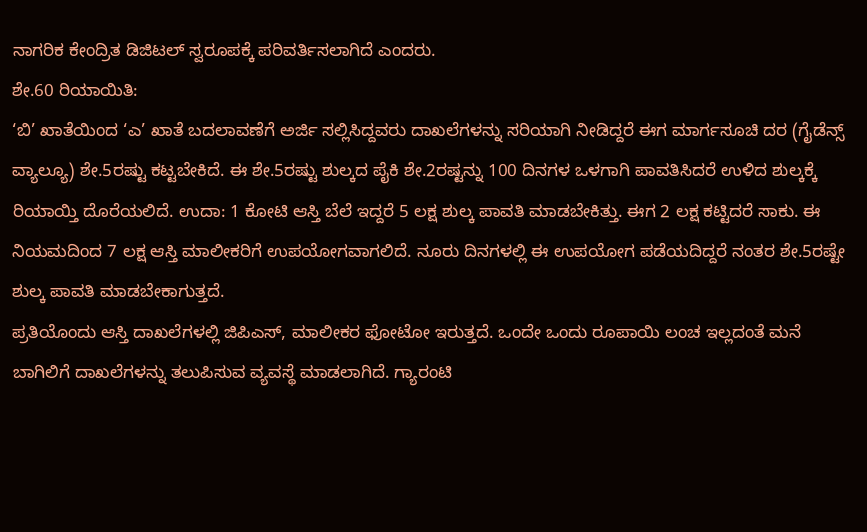ನಾಗರಿಕ ಕೇಂದ್ರಿತ ಡಿಜಿಟಲ್ ಸ್ವರೂಪಕ್ಕೆ ಪರಿವರ್ತಿಸಲಾಗಿದೆ ಎಂದರು.
ಶೇ.60 ರಿಯಾಯಿತಿ:
‘ಬಿ’ ಖಾತೆಯಿಂದ ‘ಎ’ ಖಾತೆ ಬದಲಾವಣೆಗೆ ಅರ್ಜಿ ಸಲ್ಲಿಸಿದ್ದವರು ದಾಖಲೆಗಳನ್ನು ಸರಿಯಾಗಿ ನೀಡಿದ್ದರೆ ಈಗ ಮಾರ್ಗಸೂಚಿ ದರ (ಗೈಡೆನ್ಸ್ ವ್ಯಾಲ್ಯೂ) ಶೇ.5ರಷ್ಟು ಕಟ್ಟಬೇಕಿದೆ. ಈ ಶೇ.5ರಷ್ಟು ಶುಲ್ಕದ ಪೈಕಿ ಶೇ.2ರಷ್ಟನ್ನು 100 ದಿನಗಳ ಒಳಗಾಗಿ ಪಾವತಿಸಿದರೆ ಉಳಿದ ಶುಲ್ಕಕ್ಕೆ ರಿಯಾಯ್ತಿ ದೊರೆಯಲಿದೆ. ಉದಾ: 1 ಕೋಟಿ ಆಸ್ತಿ ಬೆಲೆ ಇದ್ದರೆ 5 ಲಕ್ಷ ಶುಲ್ಕ ಪಾವತಿ ಮಾಡಬೇಕಿತ್ತು. ಈಗ 2 ಲಕ್ಷ ಕಟ್ಟಿದರೆ ಸಾಕು. ಈ ನಿಯಮದಿಂದ 7 ಲಕ್ಷ ಆಸ್ತಿ ಮಾಲೀಕರಿಗೆ ಉಪಯೋಗವಾಗಲಿದೆ. ನೂರು ದಿನಗಳಲ್ಲಿ ಈ ಉಪಯೋಗ ಪಡೆಯದಿದ್ದರೆ ನಂತರ ಶೇ.5ರಷ್ಟೇ ಶುಲ್ಕ ಪಾವತಿ ಮಾಡಬೇಕಾಗುತ್ತದೆ.
ಪ್ರತಿಯೊಂದು ಆಸ್ತಿ ದಾಖಲೆಗಳಲ್ಲಿ ಜಿಪಿಎಸ್, ಮಾಲೀಕರ ಫೋಟೋ ಇರುತ್ತದೆ. ಒಂದೇ ಒಂದು ರೂಪಾಯಿ ಲಂಚ ಇಲ್ಲದಂತೆ ಮನೆ ಬಾಗಿಲಿಗೆ ದಾಖಲೆಗಳನ್ನು ತಲುಪಿಸುವ ವ್ಯವಸ್ಥೆ ಮಾಡಲಾಗಿದೆ. ಗ್ಯಾರಂಟಿ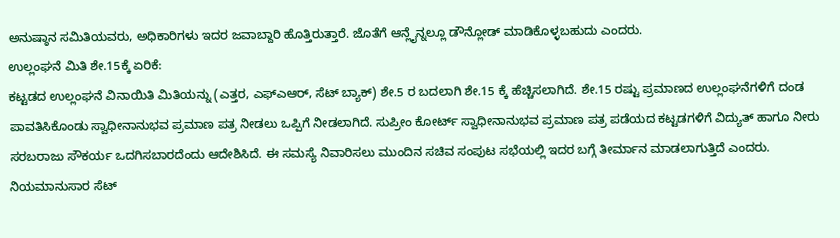ಅನುಷ್ಠಾನ ಸಮಿತಿಯವರು, ಅಧಿಕಾರಿಗಳು ಇದರ ಜವಾಬ್ದಾರಿ ಹೊತ್ತಿರುತ್ತಾರೆ. ಜೊತೆಗೆ ಆನ್ಲೈನ್ನಲ್ಲೂ ಡೌನ್ಲೋಡ್ ಮಾಡಿಕೊಳ್ಳಬಹುದು ಎಂದರು.
ಉಲ್ಲಂಘನೆ ಮಿತಿ ಶೇ.15ಕ್ಕೆ ಏರಿಕೆ:
ಕಟ್ಟಡದ ಉಲ್ಲಂಘನೆ ವಿನಾಯಿತಿ ಮಿತಿಯನ್ನು (ಎತ್ತರ, ಎಫ್ಎಆರ್, ಸೆಟ್ ಬ್ಯಾಕ್) ಶೇ.5 ರ ಬದಲಾಗಿ ಶೇ.15 ಕ್ಕೆ ಹೆಚ್ಚಿಸಲಾಗಿದೆ. ಶೇ.15 ರಷ್ಟು ಪ್ರಮಾಣದ ಉಲ್ಲಂಘನೆಗಳಿಗೆ ದಂಡ ಪಾವತಿಸಿಕೊಂಡು ಸ್ವಾಧೀನಾನುಭವ ಪ್ರಮಾಣ ಪತ್ರ ನೀಡಲು ಒಪ್ಪಿಗೆ ನೀಡಲಾಗಿದೆ. ಸುಪ್ರೀಂ ಕೋರ್ಟ್ ಸ್ವಾಧೀನಾನುಭವ ಪ್ರಮಾಣ ಪತ್ರ ಪಡೆಯದ ಕಟ್ಟಡಗಳಿಗೆ ವಿದ್ಯುತ್ ಹಾಗೂ ನೀರು ಸರಬರಾಜು ಸೌಕರ್ಯ ಒದಗಿಸಬಾರದೆಂದು ಆದೇಶಿಸಿದೆ. ಈ ಸಮಸ್ಯೆ ನಿವಾರಿಸಲು ಮುಂದಿನ ಸಚಿವ ಸಂಪುಟ ಸಭೆಯಲ್ಲಿ ಇದರ ಬಗ್ಗೆ ತೀರ್ಮಾನ ಮಾಡಲಾಗುತ್ತಿದೆ ಎಂದರು.
ನಿಯಮಾನುಸಾರ ಸೆಟ್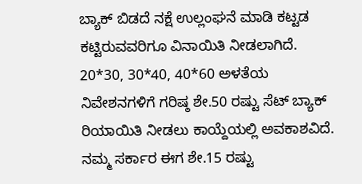ಬ್ಯಾಕ್ ಬಿಡದೆ ನಕ್ಷೆ ಉಲ್ಲಂಘನೆ ಮಾಡಿ ಕಟ್ಟಡ ಕಟ್ಟಿರುವವರಿಗೂ ವಿನಾಯಿತಿ ನೀಡಲಾಗಿದೆ. 20*30, 30*40, 40*60 ಅಳತೆಯ ನಿವೇಶನಗಳಿಗೆ ಗರಿಷ್ಠ ಶೇ.50 ರಷ್ಟು ಸೆಟ್ ಬ್ಯಾಕ್ ರಿಯಾಯಿತಿ ನೀಡಲು ಕಾಯ್ದೆಯಲ್ಲಿ ಅವಕಾಶವಿದೆ. ನಮ್ಮ ಸರ್ಕಾರ ಈಗ ಶೇ.15 ರಷ್ಟು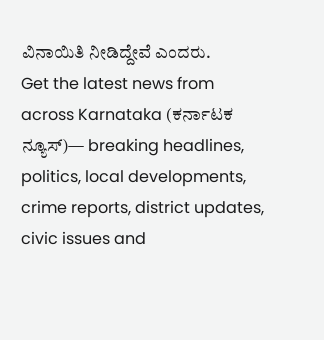ವಿನಾಯಿತಿ ನೀಡಿದ್ದೇವೆ ಎಂದರು.
Get the latest news from across Karnataka (ಕರ್ನಾಟಕ ನ್ಯೂಸ್)— breaking headlines, politics, local developments, crime reports, district updates, civic issues and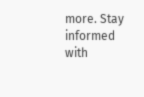more. Stay informed with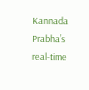Kannada Prabha’s real‑time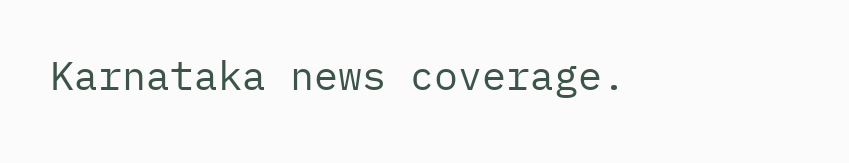Karnataka news coverage.